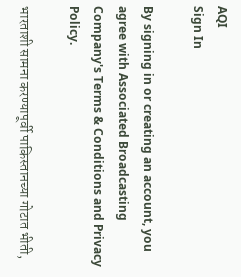AQI
Sign In

By signing in or creating an account, you agree with Associated Broadcasting Company's Terms & Conditions and Privacy Policy.

भारताशी सामना करण्यापूर्वी पाकिस्तानच्या गोटात भीती,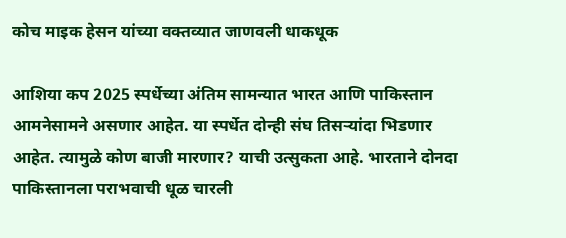कोच माइक हेसन यांच्या वक्तव्यात जाणवली धाकधूक

आशिया कप 2025 स्पर्धेच्या अंतिम सामन्यात भारत आणि पाकिस्तान आमनेसामने असणार आहेत. या स्पर्धेत दोन्ही संघ तिसऱ्यांदा भिडणार आहेत. त्यामुळे कोण बाजी मारणार? याची उत्सुकता आहे. भारताने दोनदा पाकिस्तानला पराभवाची धूळ चारली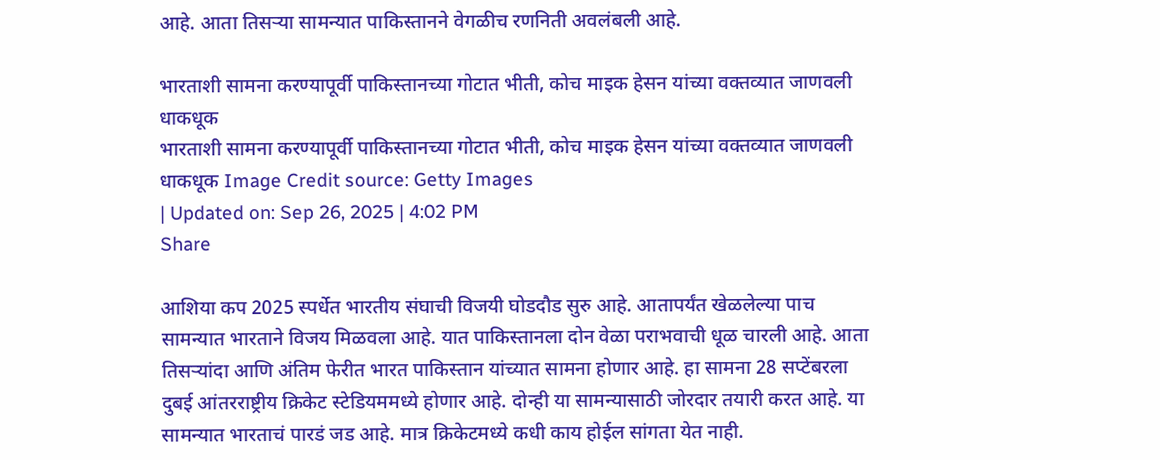आहे. आता तिसऱ्या सामन्यात पाकिस्तानने वेगळीच रणनिती अवलंबली आहे.

भारताशी सामना करण्यापूर्वी पाकिस्तानच्या गोटात भीती, कोच माइक हेसन यांच्या वक्तव्यात जाणवली धाकधूक
भारताशी सामना करण्यापूर्वी पाकिस्तानच्या गोटात भीती, कोच माइक हेसन यांच्या वक्तव्यात जाणवली धाकधूक Image Credit source: Getty Images
| Updated on: Sep 26, 2025 | 4:02 PM
Share

आशिया कप 2025 स्पर्धेत भारतीय संघाची विजयी घोडदौड सुरु आहे. आतापर्यंत खेळलेल्या पाच सामन्यात भारताने विजय मिळवला आहे. यात पाकिस्तानला दोन वेळा पराभवाची धूळ चारली आहे. आता तिसऱ्यांदा आणि अंतिम फेरीत भारत पाकिस्तान यांच्यात सामना होणार आहे. हा सामना 28 सप्टेंबरला दुबई आंतरराष्ट्रीय क्रिकेट स्टेडियममध्ये होणार आहे. दोन्ही या सामन्यासाठी जोरदार तयारी करत आहे. या सामन्यात भारताचं पारडं जड आहे. मात्र क्रिकेटमध्ये कधी काय होईल सांगता येत नाही.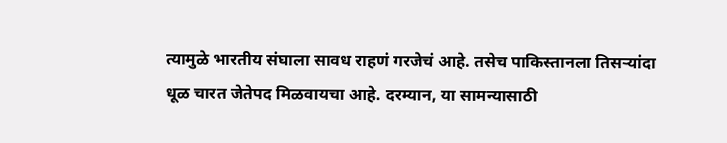त्यामुळे भारतीय संघाला सावध राहणं गरजेचं आहे. तसेच पाकिस्तानला तिसऱ्यांदा धूळ चारत जेतेपद मिळवायचा आहे. दरम्यान, या सामन्यासाठी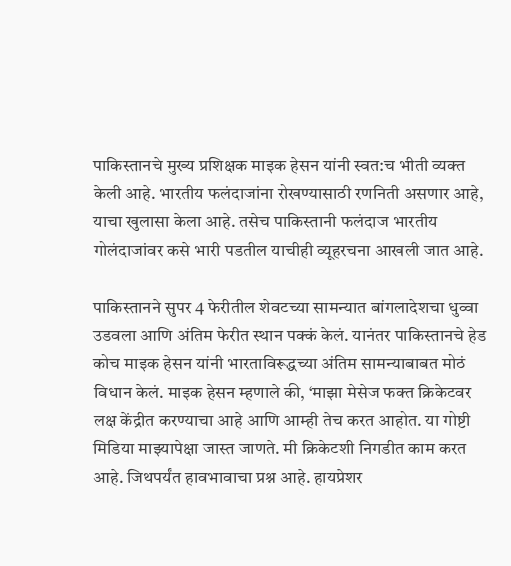पाकिस्तानचे मुख्य प्रशिक्षक माइक हेसन यांनी स्वत:च भीती व्यक्त केली आहे. भारतीय फलंदाजांना रोखण्यासाठी रणनिती असणार आहे, याचा खुलासा केला आहे. तसेच पाकिस्तानी फलंदाज भारतीय गोलंदाजांवर कसे भारी पडतील याचीही व्यूहरचना आखली जात आहे.

पाकिस्तानने सुपर 4 फेरीतील शेवटच्या सामन्यात बांगलादेशचा धुव्वा उडवला आणि अंतिम फेरीत स्थान पक्कं केलं. यानंतर पाकिस्तानचे हेड कोच माइक हेसन यांनी भारताविरूद्धच्या अंतिम सामन्याबाबत मोठं विधान केलं. माइक हेसन म्हणाले की, ‘माझा मेसेज फक्त क्रिकेटवर लक्ष केंद्रीत करण्याचा आहे आणि आम्ही तेच करत आहोत. या गोष्टी मिडिया माझ्यापेक्षा जास्त जाणते. मी क्रिकेटशी निगडीत काम करत आहे. जिथपर्यंत हावभावाचा प्रश्न आहे. हायप्रेशर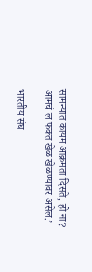सामन्यात कायम आक्रमता दिसते, हो ना? आमचं ल फक्त खेळ खेळण्यावर असेल.’

भारतीय संघ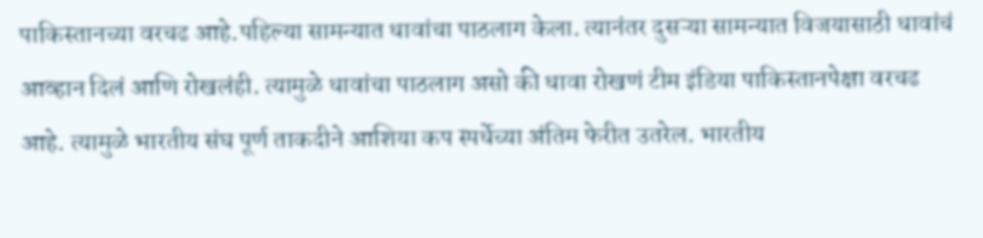पाकिस्तानच्या वरचढ आहे.पहिल्या सामन्यात धावांचा पाठलाग केला. त्यानंतर दुसऱ्या सामन्यात विजयासाठी धावांचं आव्हान दिलं आणि रोखलंही. त्यामुळे धावांचा पाठलाग असो की धावा रोखणं टीम इंडिया पाकिस्तानपेक्षा वरचढ आहे. त्यामुळे भारतीय संघ पूर्ण ताकदीने आशिया कप स्पर्धेच्या अंतिम फेरीत उतरेल. भारतीय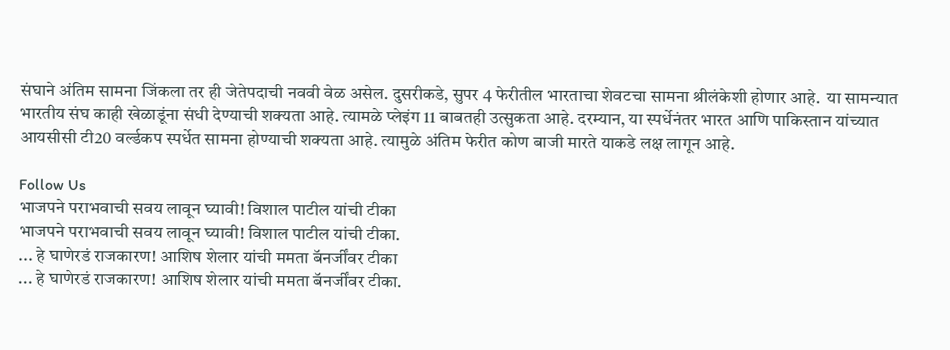संघाने अंतिम सामना जिंकला तर ही जेतेपदाची नववी वेळ असेल. दुसरीकडे, सुपर 4 फेरीतील भारताचा शेवटचा सामना श्रीलंकेशी होणार आहे.  या सामन्यात भारतीय संघ काही खेळाडूंना संधी देण्याची शक्यता आहे. त्यामळे प्लेइंग 11 बाबतही उत्सुकता आहे. दरम्यान, या स्पर्धेनंतर भारत आणि पाकिस्तान यांच्यात आयसीसी टी20 वर्ल्डकप स्पर्धेत सामना होण्याची शक्यता आहे. त्यामुळे अंतिम फेरीत कोण बाजी मारते याकडे लक्ष लागून आहे.

Follow Us
भाजपने पराभवाची सवय लावून घ्यावी! विशाल पाटील यांची टीका
भाजपने पराभवाची सवय लावून घ्यावी! विशाल पाटील यांची टीका.
... हे घाणेरडं राजकारण! आशिष शेलार यांची ममता बॅनर्जींवर टीका
... हे घाणेरडं राजकारण! आशिष शेलार यांची ममता बॅनर्जींवर टीका.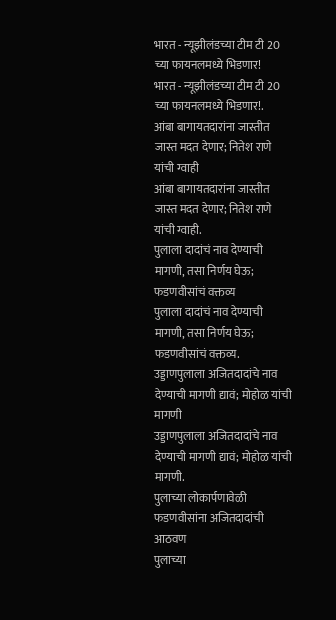भारत - न्यूझीलंडच्या टीम टी 20 च्या फायनलमध्ये भिडणार!
भारत - न्यूझीलंडच्या टीम टी 20 च्या फायनलमध्ये भिडणार!.
आंबा बागायतदारांना जास्तीत जास्त मदत देणार; नितेश राणे यांची ग्वाही
आंबा बागायतदारांना जास्तीत जास्त मदत देणार; नितेश राणे यांची ग्वाही.
पुलाला दादांचं नाव देण्याची मागणी, तसा निर्णय घेऊ; फडणवीसांचं वक्तव्य
पुलाला दादांचं नाव देण्याची मागणी, तसा निर्णय घेऊ; फडणवीसांचं वक्तव्य.
उड्डाणपुलाला अजितदादांचे नाव देण्याची मागणी द्यावं; मोहोळ यांची मागणी
उड्डाणपुलाला अजितदादांचे नाव देण्याची मागणी द्यावं; मोहोळ यांची मागणी.
पुलाच्या लोकार्पणावेळी फडणवीसांना अजितदादांची आठवण
पुलाच्या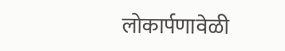लोकार्पणावेळी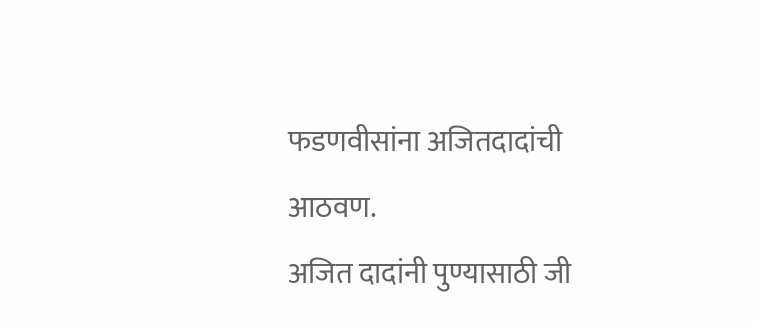फडणवीसांना अजितदादांची आठवण.
अजित दादांनी पुण्यासाठी जी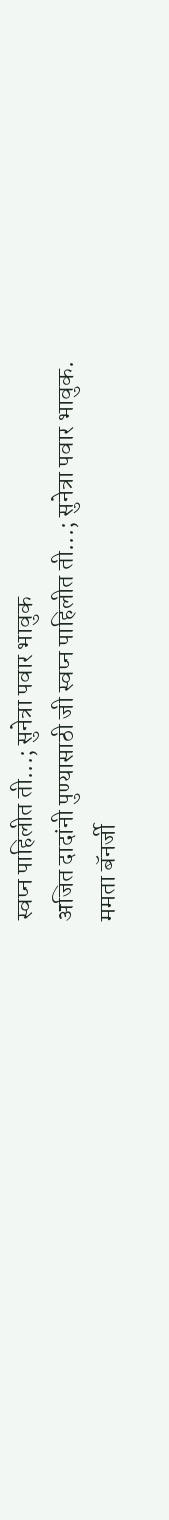स्वप्न पाहिलीत ती...; सुनेत्रा पवार भावुक
अजित दादांनी पुण्यासाठी जी स्वप्न पाहिलीत ती...; सुनेत्रा पवार भावुक.
ममता बॅनर्जी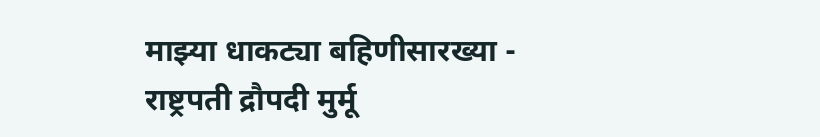माझ्या धाकट्या बहिणीसारख्या - राष्ट्रपती द्रौपदी मुर्मू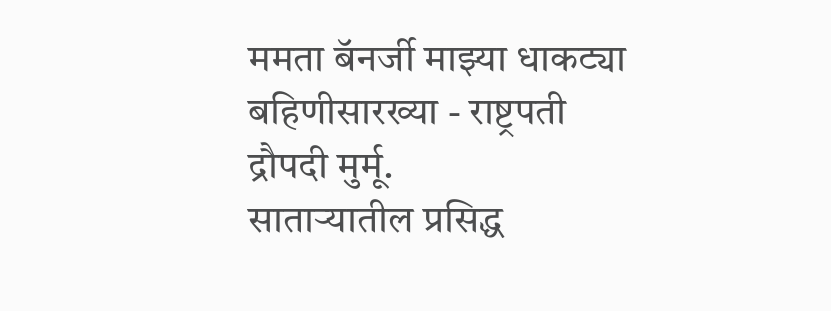ममता बॅनर्जी माझ्या धाकट्या बहिणीसारख्या - राष्ट्रपती द्रौपदी मुर्मू.
साताऱ्यातील प्रसिद्ध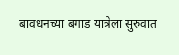बावधनच्या बगाड यात्रेला सुरुवात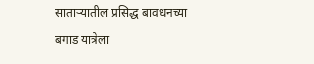साताऱ्यातील प्रसिद्ध बावधनच्या बगाड यात्रेला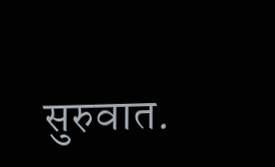सुरुवात.